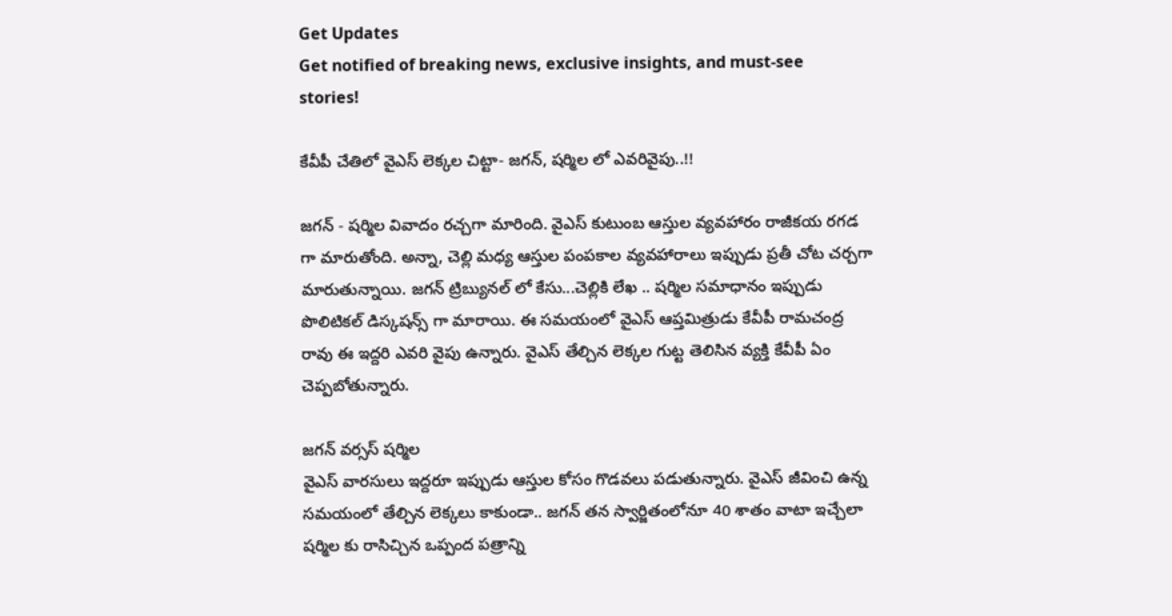Get Updates
Get notified of breaking news, exclusive insights, and must-see stories!

కేవీపీ చేతిలో వైఎస్ లెక్కల చిట్టా- జగన్, షర్మిల లో ఎవరివైపు..!!

జగన్ - షర్మిల వివాదం రచ్చగా మారింది. వైఎస్ కుటుంబ ఆస్తుల వ్యవహారం రాజీకయ రగడ గా మారుతోంది. అన్నా, చెల్లి మధ్య ఆస్తుల పంపకాల వ్యవహారాలు ఇప్పుడు ప్రతీ చోట చర్చగా మారుతున్నాయి. జగన్ ట్రిబ్యునల్ లో కేసు...చెల్లికి లేఖ .. షర్మిల సమాధానం ఇప్పుడు పొలిటికల్ డిస్కషన్స్ గా మారాయి. ఈ సమయంలో వైఎస్ ఆప్తమిత్రుడు కేవీపీ రామచంద్ర రావు ఈ ఇద్దరి ఎవరి వైపు ఉన్నారు. వైఎస్ తేల్చిన లెక్కల గుట్ట తెలిసిన వ్యక్తి కేవీపీ ఏం చెప్పబోతున్నారు.

జగన్ వర్సస్ షర్మిల
వైఎస్ వారసులు ఇద్దరూ ఇప్పుడు ఆస్తుల కోసం గొడవలు పడుతున్నారు. వైఎస్ జీవించి ఉన్న సమయంలో తేల్చిన లెక్కలు కాకుండా.. జగన్ తన స్వార్జితంలోనూ 40 శాతం వాటా ఇచ్చేలా షర్మిల కు రాసిచ్చిన ఒప్పంద పత్రాన్ని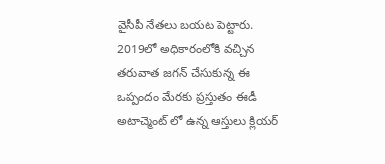వైసీపీ నేతలు బయట పెట్టారు. 2019లో అధికారంలోకి వచ్చిన తరువాత జగన్ చేసుకున్న ఈ ఒప్పందం మేరకు ప్రస్తుతం ఈడీ అటాచ్మెంట్ లో ఉన్న ఆస్తులు క్లియర్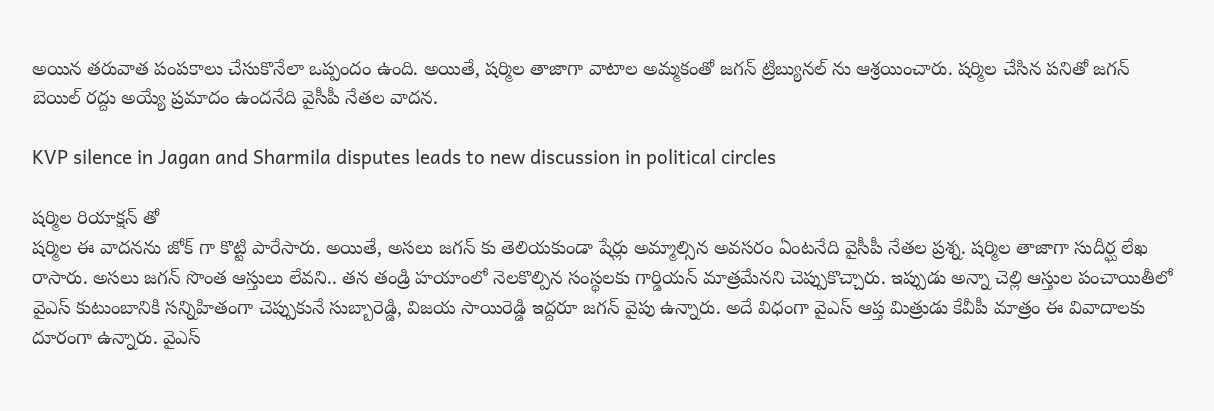అయిన తరువాత పంపకాలు చేసుకొనేలా ఒప్పందం ఉంది. అయితే, షర్మిల తాజాగా వాటాల అమ్మకంతో జగన్ ట్రిబ్యునల్ ను ఆశ్రయించారు. షర్మిల చేసిన పనితో జగన్ బెయిల్ రద్దు అయ్యే ప్రమాదం ఉందనేది వైసీపీ నేతల వాదన.

KVP silence in Jagan and Sharmila disputes leads to new discussion in political circles

షర్మిల రియాక్షన్ తో
షర్మిల ఈ వాదనను జోక్ గా కొట్టి పారేసారు. అయితే, అసలు జగన్ కు తెలియకుండా షేర్లు అమ్మాల్సిన అవసరం ఏంటనేది వైసీపీ నేతల ప్రశ్న. షర్మిల తాజాగా సుదీర్ఘ లేఖ రాసారు. అసలు జగన్ సొంత ఆస్తులు లేవని.. తన తండ్రి హయాంలో నెలకొల్పిన సంస్థలకు గార్డియన్ మాత్రమేనని చెప్పుకొచ్చారు. ఇప్పుడు అన్నా చెల్లి ఆస్తుల పంచాయితీలో వైఎస్ కుటుంబానికి సన్నిహితంగా చెప్పుకునే సుబ్బారెడ్డి, విజయ సాయిరెడ్డి ఇద్దరూ జగన్ వైపు ఉన్నారు. అదే విధంగా వైఎస్ ఆప్త మిత్రుడు కేవీపీ మాత్రం ఈ వివాదాలకు దూరంగా ఉన్నారు. వైఎస్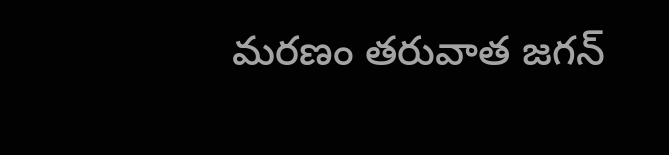మరణం తరువాత జగన్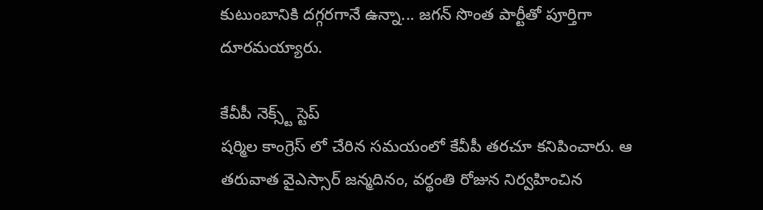కుటుంబానికి దగ్గరగానే ఉన్నా... జగన్ సొంత పార్టీతో పూర్తిగా దూరమయ్యారు.

కేవీపీ నెక్స్ట్ స్టెప్
షర్మిల కాంగ్రెస్ లో చేరిన సమయంలో కేవీపీ తరచూ కనిపించారు. ఆ తరువాత వైఎస్సార్ జన్మదినం, వర్థంతి రోజున నిర్వహించిన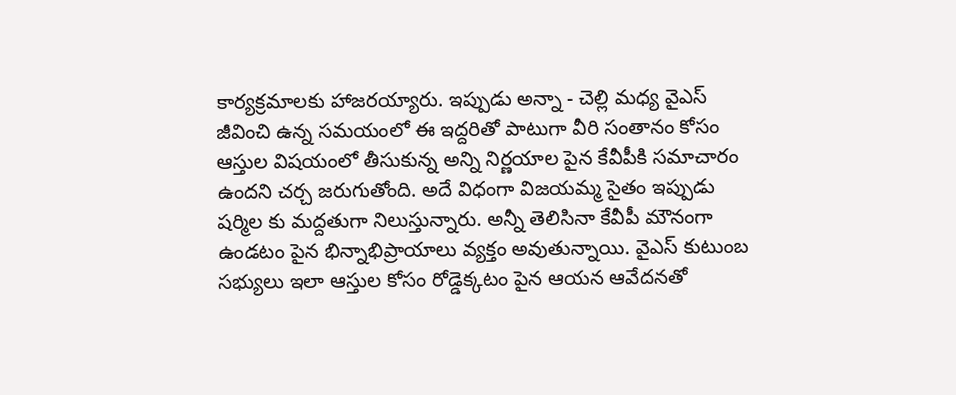కార్యక్రమాలకు హాజరయ్యారు. ఇప్పుడు అన్నా - చెల్లి మధ్య వైఎస్ జీవించి ఉన్న సమయంలో ఈ ఇద్దరితో పాటుగా వీరి సంతానం కోసం ఆస్తుల విషయంలో తీసుకున్న అన్ని నిర్ణయాల పైన కేవీపీకి సమాచారం ఉందని చర్చ జరుగుతోంది. అదే విధంగా విజయమ్మ సైతం ఇప్పుడు షర్మిల కు మద్దతుగా నిలుస్తున్నారు. అన్నీ తెలిసినా కేవీపీ మౌనంగా ఉండటం పైన భిన్నాభిప్రాయాలు వ్యక్తం అవుతున్నాయి. వైఎస్ కుటుంబ సభ్యులు ఇలా ఆస్తుల కోసం రోడ్డెక్కటం పైన ఆయన ఆవేదనతో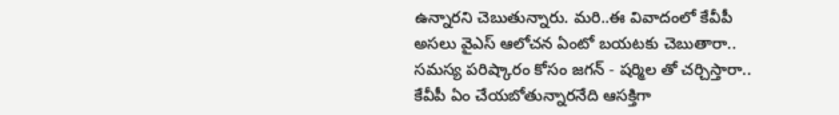ఉన్నారని చెబుతున్నారు. మరి..ఈ వివాదంలో కేవీపీ అసలు వైఎస్ ఆలోచన ఏంటో బయటకు చెబుతారా.. సమస్య పరిష్కారం కోసం జగన్ - షర్మిల తో చర్చిస్తారా.. కేవీపీ ఏం చేయబోతున్నారనేది ఆసక్తిగా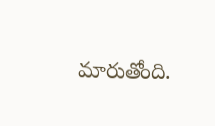మారుతోంది.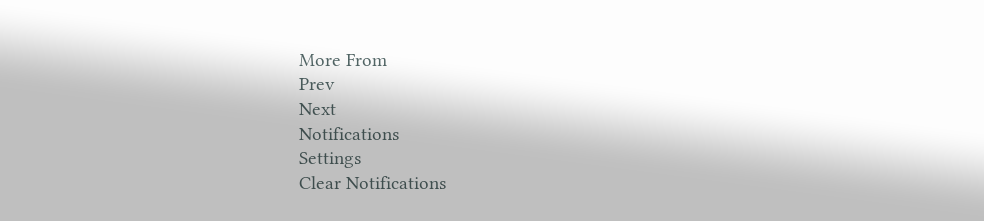More From
Prev
Next
Notifications
Settings
Clear Notifications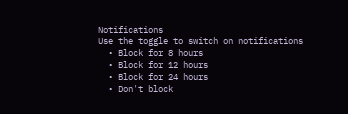Notifications
Use the toggle to switch on notifications
  • Block for 8 hours
  • Block for 12 hours
  • Block for 24 hours
  • Don't block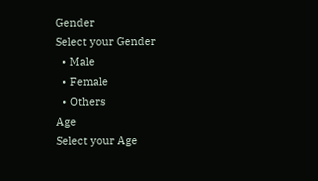Gender
Select your Gender
  • Male
  • Female
  • Others
Age
Select your Age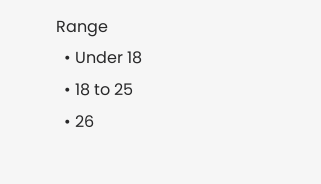Range
  • Under 18
  • 18 to 25
  • 26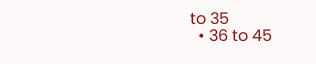to 35
  • 36 to 45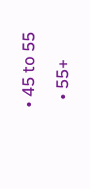• 45 to 55
  • 55+